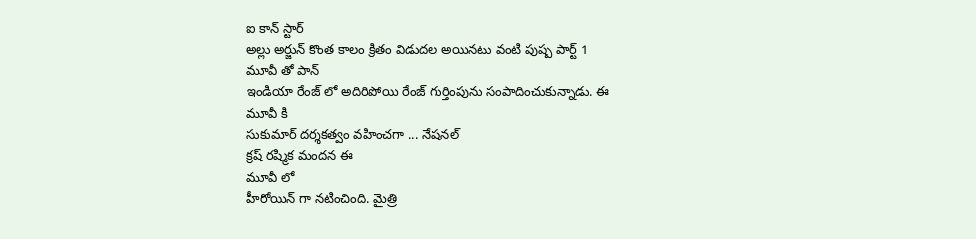ఐ కాన్ స్టార్
అల్లు అర్జున్ కొంత కాలం క్రితం విడుదల అయినటు వంటి పుష్ప పార్ట్ 1
మూవీ తో పాన్
ఇండియా రేంజ్ లో అదిరిపోయి రేంజ్ గుర్తింపును సంపాదించుకున్నాడు. ఈ
మూవీ కి
సుకుమార్ దర్శకత్వం వహించగా ... నేషనల్
క్రష్ రష్మిక మందన ఈ
మూవీ లో
హీరోయిన్ గా నటించింది. మైత్రి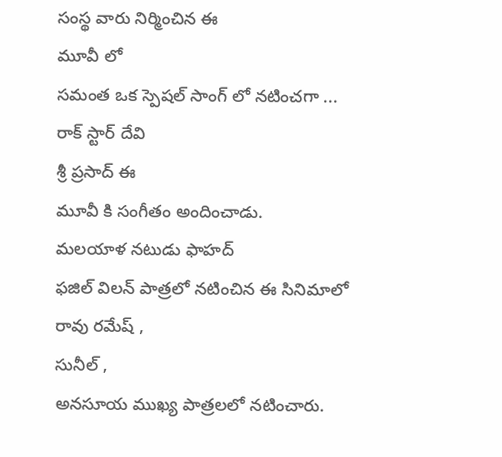సంస్థ వారు నిర్మించిన ఈ
మూవీ లో
సమంత ఒక స్పెషల్ సాంగ్ లో నటించగా ... రాక్ స్టార్ దేవి
శ్రీ ప్రసాద్ ఈ
మూవీ కి సంగీతం అందించాడు.
మలయాళ నటుడు ఫాహద్
ఫజిల్ విలన్ పాత్రలో నటించిన ఈ సినిమాలో
రావు రమేష్ ,
సునీల్ ,
అనసూయ ముఖ్య పాత్రలలో నటించారు.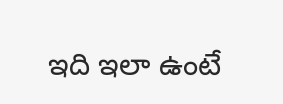ఇది ఇలా ఉంటే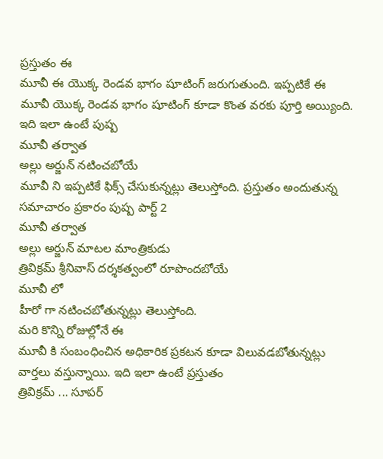ప్రస్తుతం ఈ
మూవీ ఈ యొక్క రెండవ భాగం షూటింగ్ జరుగుతుంది. ఇప్పటికే ఈ
మూవీ యొక్క రెండవ భాగం షూటింగ్ కూడా కొంత వరకు పూర్తి అయ్యింది. ఇది ఇలా ఉంటే పుష్ప
మూవీ తర్వాత
అల్లు అర్జున్ నటించబోయే
మూవీ ని ఇప్పటికే ఫిక్స్ చేసుకున్నట్లు తెలుస్తోంది. ప్రస్తుతం అందుతున్న సమాచారం ప్రకారం పుష్ప పార్ట్ 2
మూవీ తర్వాత
అల్లు అర్జున్ మాటల మాంత్రికుడు
త్రివిక్రమ్ శ్రీనివాస్ దర్శకత్వంలో రూపొందబోయే
మూవీ లో
హీరో గా నటించబోతున్నట్లు తెలుస్తోంది.
మరి కొన్ని రోజుల్లోనే ఈ
మూవీ కి సంబంధించిన అధికారిక ప్రకటన కూడా విలువడబోతున్నట్లు వార్తలు వస్తున్నాయి. ఇది ఇలా ఉంటే ప్రస్తుతం
త్రివిక్రమ్ ... సూపర్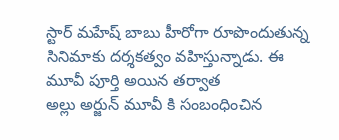స్టార్ మహేష్ బాబు హీరోగా రూపొందుతున్న సినిమాకు దర్శకత్వం వహిస్తున్నాడు. ఈ
మూవీ పూర్తి అయిన తర్వాత
అల్లు అర్జున్ మూవీ కి సంబంధించిన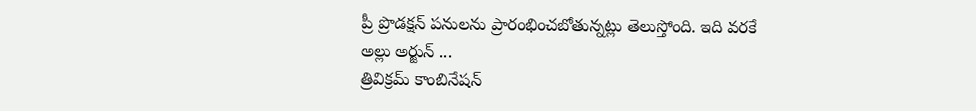ప్రీ ప్రొడక్షన్ పనులను ప్రారంభించబోతున్నట్లు తెలుస్తోంది. ఇది వరకే
అల్లు అర్జున్ ...
త్రివిక్రమ్ కాంబినేషన్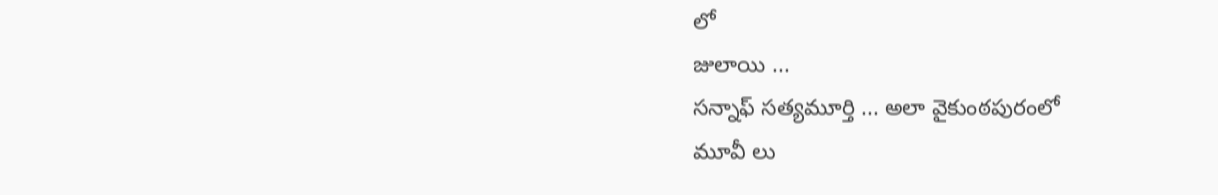లో
జులాయి ...
సన్నాఫ్ సత్యమూర్తి ... అలా వైకుంఠపురంలో
మూవీ లు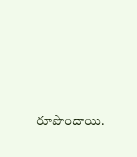రూపొందాయి.